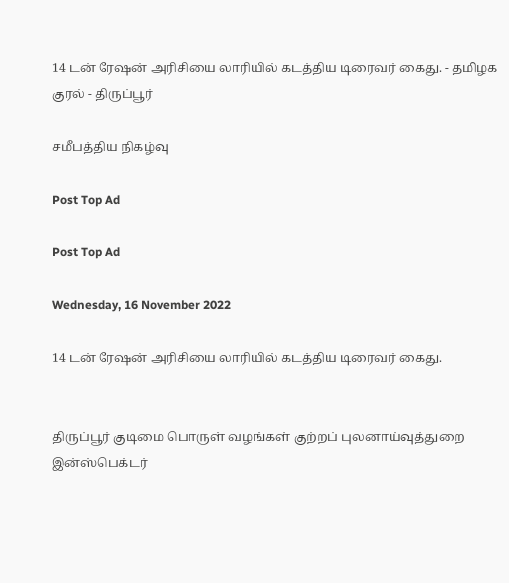14 டன் ரேஷன் அரிசியை லாரியில் கடத்திய டிரைவர் கைது. - தமிழக குரல் - திருப்பூர்

சமீபத்திய நிகழ்வு

Post Top Ad

Post Top Ad

Wednesday, 16 November 2022

14 டன் ரேஷன் அரிசியை லாரியில் கடத்திய டிரைவர் கைது.


திருப்பூர் குடிமை பொருள் வழங்கள் குற்றப் புலனாய்வுத்துறை இன்ஸ்பெக்டர்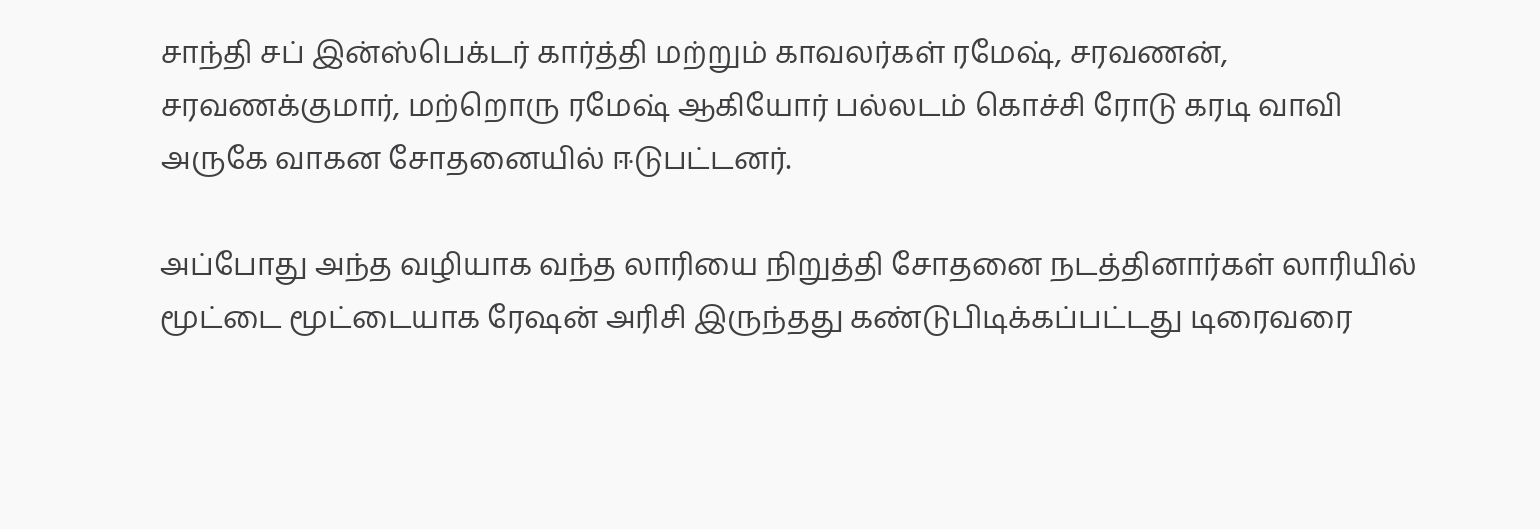சாந்தி சப் இன்ஸ்பெக்டர் கார்த்தி மற்றும் காவலர்கள் ரமேஷ், சரவணன், சரவணக்குமார், மற்றொரு ரமேஷ் ஆகியோர் பல்லடம் கொச்சி ரோடு கரடி வாவி அருகே வாகன சோதனையில் ஈடுபட்டனர்.

அப்போது அந்த வழியாக வந்த லாரியை நிறுத்தி சோதனை நடத்தினார்கள் லாரியில் மூட்டை மூட்டையாக ரேஷன் அரிசி இருந்தது கண்டுபிடிக்கப்பட்டது டிரைவரை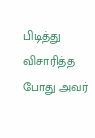பிடித்து விசாரித்த போது அவர்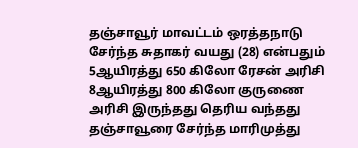தஞ்சாவூர் மாவட்டம் ஒரத்தநாடு சேர்ந்த சுதாகர் வயது (28) என்பதும் 5ஆயிரத்து 650 கிலோ ரேசன் அரிசி 8ஆயிரத்து 800 கிலோ குருணை அரிசி இருந்தது தெரிய வந்தது தஞ்சாவூரை சேர்ந்த மாரிமுத்து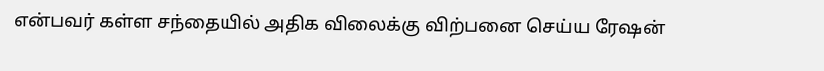என்பவர் கள்ள சந்தையில் அதிக விலைக்கு விற்பனை செய்ய ரேஷன்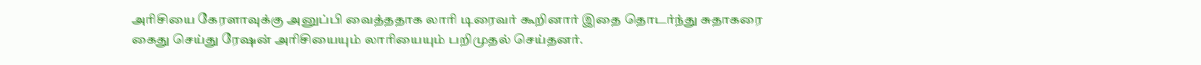அரிசியை கேரளாவுக்கு அனுப்பி வைத்ததாக லாரி டிரைவர் கூறினார் இதை தொடர்ந்து சுதாகரை கைது செய்து ரேஷன் அரிசியையும் லாரியையும் பறிமுதல் செய்தனர்.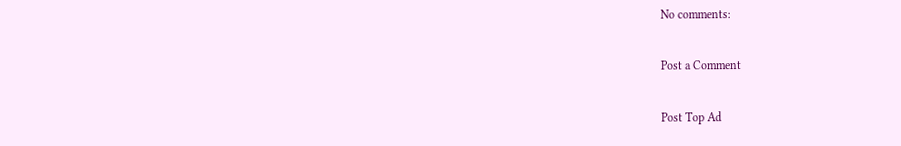No comments:

Post a Comment

Post Top Ad